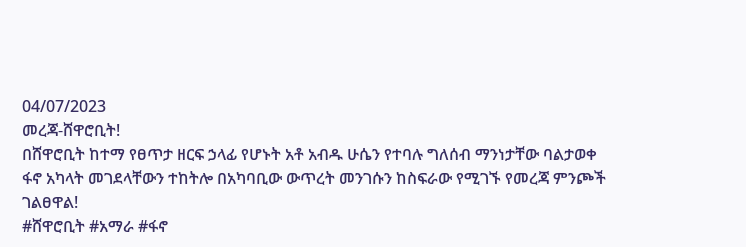04/07/2023
መረጃ-ሸዋሮቢት!
በሸዋሮቢት ከተማ የፀጥታ ዘርፍ ኃላፊ የሆኑት አቶ አብዱ ሁሴን የተባሉ ግለሰብ ማንነታቸው ባልታወቀ ፋኖ አካላት መገደላቸውን ተከትሎ በአካባቢው ውጥረት መንገሱን ከስፍራው የሚገኙ የመረጃ ምንጮች ገልፀዋል!
#ሸዋሮቢት #አማራ #ፋኖ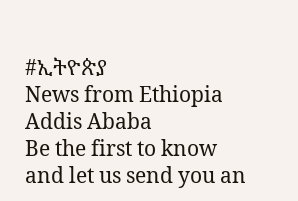#ኢትዮጵያ
News from Ethiopia
Addis Ababa
Be the first to know and let us send you an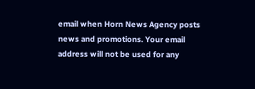email when Horn News Agency posts news and promotions. Your email address will not be used for any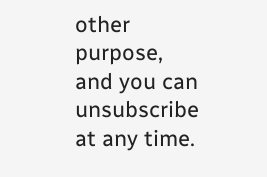other purpose, and you can unsubscribe at any time.